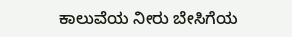ಕಾಲುವೆಯ ನೀರು ಬೇಸಿಗೆಯ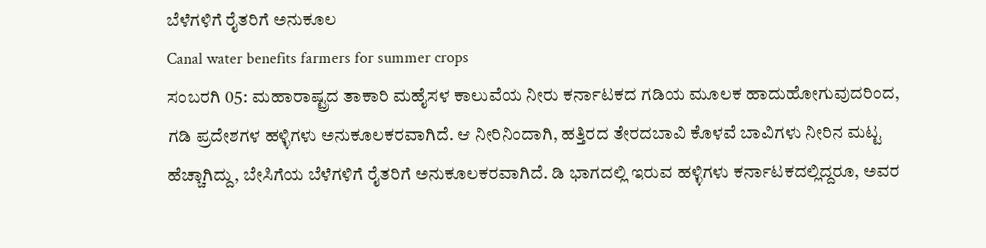ಬೆಳೆಗಳಿಗೆ ರೈತರಿಗೆ ಅನುಕೂಲ
Canal water benefits farmers for summer crops
ಸಂಬರಗಿ 05: ಮಹಾರಾಷ್ಟ್ರದ ತಾಕಾರಿ ಮಹೈಸಳ ಕಾಲುವೆಯ ನೀರು ಕರ್ನಾಟಕದ ಗಡಿಯ ಮೂಲಕ ಹಾದುಹೋಗುವುದರಿಂದ, ಗಡಿ ಪ್ರದೇಶಗಳ ಹಳ್ಳಿಗಳು ಅನುಕೂಲಕರವಾಗಿದೆ. ಆ ನೀರಿನಿಂದಾಗಿ, ಹತ್ತಿರದ ತೇರದಬಾವಿ ಕೊಳವೆ ಬಾವಿಗಳು ನೀರಿನ ಮಟ್ಟ ಹೆಚ್ಚಾಗಿದ್ದು, ಬೇಸಿಗೆಯ ಬೆಳೆಗಳಿಗೆ ರೈತರಿಗೆ ಅನುಕೂಲಕರವಾಗಿದೆ. ಡಿ ಭಾಗದಲ್ಲಿ ಇರುವ ಹಳ್ಳಿಗಳು ಕರ್ನಾಟಕದಲ್ಲಿದ್ದರೂ, ಅವರ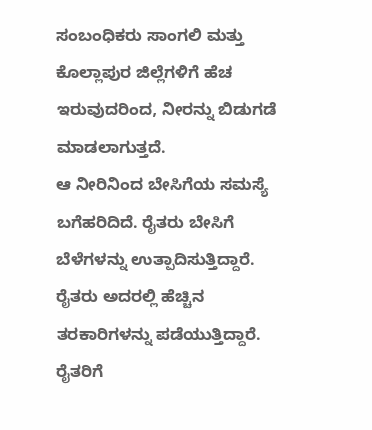ಸಂಬಂಧಿಕರು ಸಾಂಗಲಿ ಮತ್ತು ಕೊಲ್ಲಾಪುರ ಜಿಲ್ಲೆಗಳಿಗೆ ಹೆಚ ಇರುವುದರಿಂದ, ನೀರನ್ನು ಬಿಡುಗಡೆ ಮಾಡಲಾಗುತ್ತದೆ.
ಆ ನೀರಿನಿಂದ ಬೇಸಿಗೆಯ ಸಮಸ್ಯೆ ಬಗೆಹರಿದಿದೆ. ರೈತರು ಬೇಸಿಗೆ ಬೆಳೆಗಳನ್ನು ಉತ್ಪಾದಿಸುತ್ತಿದ್ದಾರೆ. ರೈತರು ಅದರಲ್ಲಿ ಹೆಚ್ಚಿನ ತರಕಾರಿಗಳನ್ನು ಪಡೆಯುತ್ತಿದ್ದಾರೆ. ರೈತರಿಗೆ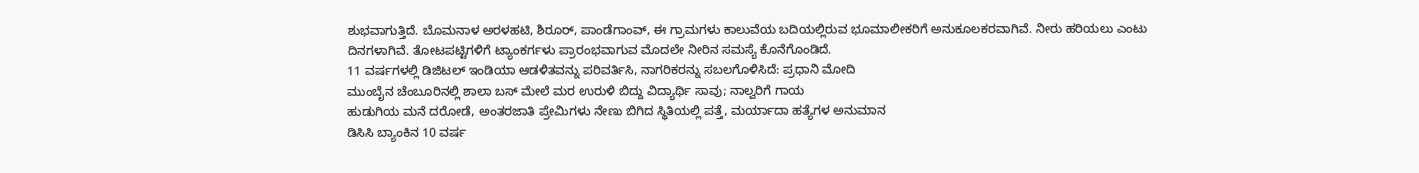ಶುಭವಾಗುತ್ತಿದೆ. ಬೊಮನಾಳ ಅರಳಹಟಿ, ಶಿರೂರ್, ಪಾಂಡೆಗಾಂವ್, ಈ ಗ್ರಾಮಗಳು ಕಾಲುವೆಯ ಬದಿಯಲ್ಲಿರುವ ಭೂಮಾಲೀಕರಿಗೆ ಅನುಕೂಲಕರವಾಗಿವೆ. ನೀರು ಹರಿಯಲು ಎಂಟು ದಿನಗಳಾಗಿವೆ. ತೋಟಪಟ್ಟಿಗಳಿಗೆ ಟ್ಯಾಂಕರ್ಗಳು ಪ್ರಾರಂಭವಾಗುವ ಮೊದಲೇ ನೀರಿನ ಸಮಸ್ಯೆ ಕೊನೆಗೊಂಡಿದೆ.
11 ವರ್ಷಗಳಲ್ಲಿ ಡಿಜಿಟಲ್ ಇಂಡಿಯಾ ಆಡಳಿತವನ್ನು ಪರಿವರ್ತಿಸಿ, ನಾಗರಿಕರನ್ನು ಸಬಲಗೊಳಿಸಿದೆ: ಪ್ರಧಾನಿ ಮೋದಿ
ಮುಂಬೈನ ಚೆಂಬೂರಿನಲ್ಲಿ ಶಾಲಾ ಬಸ್ ಮೇಲೆ ಮರ ಉರುಳಿ ಬಿದ್ದು ವಿದ್ಯಾರ್ಥಿ ಸಾವು; ನಾಲ್ವರಿಗೆ ಗಾಯ
ಹುಡುಗಿಯ ಮನೆ ದರೋಡೆ, ಅಂತರಜಾತಿ ಪ್ರೇಮಿಗಳು ನೇಣು ಬಿಗಿದ ಸ್ಥಿತಿಯಲ್ಲಿ ಪತ್ತೆ, ಮರ್ಯಾದಾ ಹತ್ಯೆಗಳ ಅನುಮಾನ
ಡಿಸಿಸಿ ಬ್ಯಾಂಕಿನ 10 ವರ್ಷ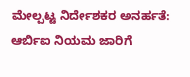ಮೇಲ್ಪಟ್ಟ ನಿರ್ದೇಶಕರ ಅನರ್ಹತೆ: ಆರ್ಬಿಐ ನಿಯಮ ಜಾರಿಗೆ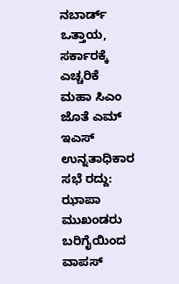ನಬಾರ್ಡ್ ಒತ್ತಾಯ, ಸರ್ಕಾರಕ್ಕೆ ಎಚ್ಚರಿಕೆ
ಮಹಾ ಸಿಎಂ ಜೊತೆ ಎಮ್ ಇಎಸ್ ಉನ್ನತಾಧಿಕಾರ ಸಭೆ ರದ್ದು: ಝಾಪಾ ಮುಖಂಡರು ಬರಿಗೈಯಿಂದ ವಾಪಸ್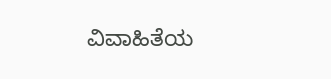ವಿವಾಹಿತೆಯ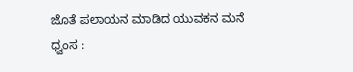ಜೊತೆ ಪಲಾಯನ ಮಾಡಿದ ಯುವಕನ ಮನೆ ಧ್ವಂಸ :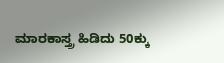ಮಾರಕಾಸ್ತ್ರ ಹಿಡಿದು 50ಕ್ಕು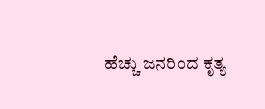ಹೆಚ್ಚು ಜನರಿಂದ ಕೃತ್ಯ